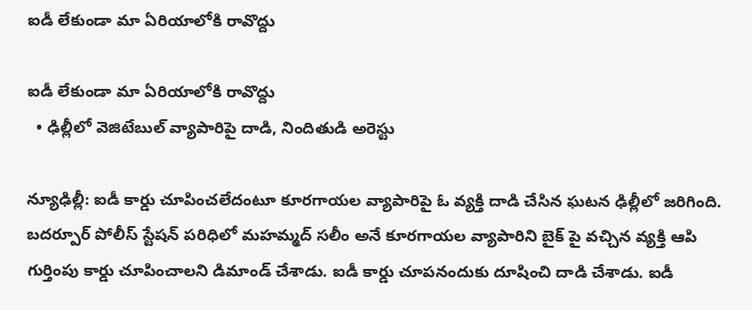ఐడీ లేకుండా మా ఏరియాలోకి రావొద్దు

ఐడీ లేకుండా మా ఏరియాలోకి రావొద్దు
  • ఢిల్లీలో వెజిటేబుల్ వ్యాపారిపై దాడి, నిందితుడి అరెస్టు

న్యూఢిల్లీ: ఐడీ కార్డు చూపించలేదంటూ కూరగాయల వ్యాపారిపై ఓ వ్యక్తి దాడి చేసిన ఘటన ఢిల్లీలో జరిగింది. బదర్పూర్ పోలీస్ స్టేషన్ పరిధిలో మహమ్మద్ సలీం అనే కూరగాయల వ్యాపారిని బైక్ పై వచ్చిన వ్యక్తి ఆపి గుర్తింపు కార్డు చూపించాలని డిమాండ్ చేశాడు. ఐడీ కార్డు చూపనందుకు దూషించి దాడి చేశాడు. ఐడీ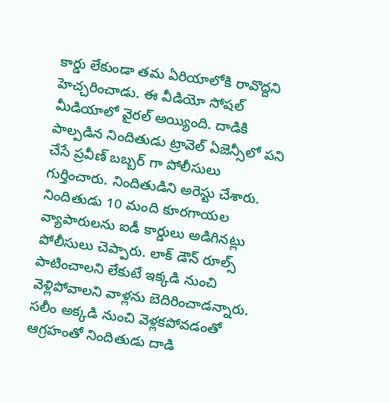కార్డు లేకుండా తమ ఏరియాలోకి రావొద్దని హెచ్చరించాడు. ఈ వీడియో సోషల్ మీడియాలో వైరల్ అయ్యింది. దాడికి పాల్పడిన నిందితుడు ట్రావెల్ ఏజెన్సీలో పని చేసే ప్రవీణ్ బబ్బర్ గా పోలీసులు గుర్తించారు. నిందితుడిని అరెస్టు చేశారు. నిందితుడు 10 మంది కూరగాయల వ్యాపారులను ఐడీ కార్డులు అడిగినట్లు పోలీసులు చెప్పారు. లాక్ డౌన్ రూల్స్ పాటించాలని లేకుటే ఇక్కడి నుంచి వెళ్లిపోవాలని వాళ్లను బెదిరించాడన్నారు. సలీం అక్కడి నుంచి వెళ్లకపోవడంతో ఆగ్రహంతో నిందితుడు దాడి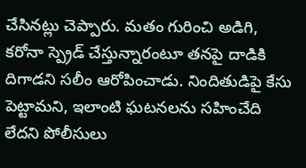చేసినట్లు చెప్పారు. మతం గురించి అడిగి, కరోనా స్ప్రెడ్ చేస్తున్నారంటూ తనపై దాడికి దిగాడని సలీం ఆరోపించాడు. నిందితుడిపై కేసు పెట్టామని, ఇలాంటి ఘటనలను సహించేది లేదని పోలీసులు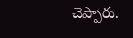చెప్పారు.